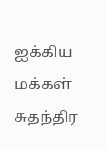ஐக்கிய மக்கள் சுதந்திர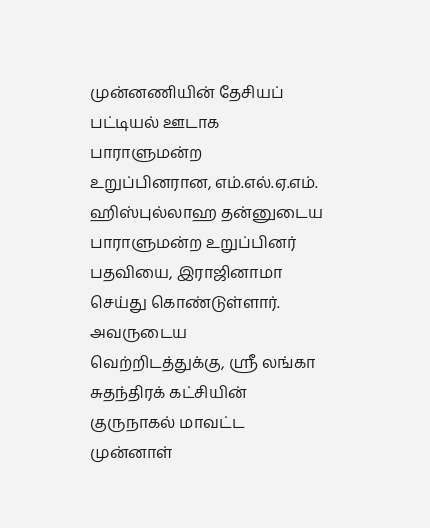முன்னணியின் தேசியப் பட்டியல் ஊடாக பாராளுமன்ற உறுப்பினரான, எம்.எல்.ஏ.எம். ஹிஸ்புல்லாஹ தன்னுடைய பாராளுமன்ற உறுப்பினர் பதவியை, இராஜினாமா செய்து கொண்டுள்ளார்.
அவருடைய வெற்றிடத்துக்கு, ஸ்ரீ லங்கா சுதந்திரக் கட்சியின் குருநாகல் மாவட்ட முன்னாள்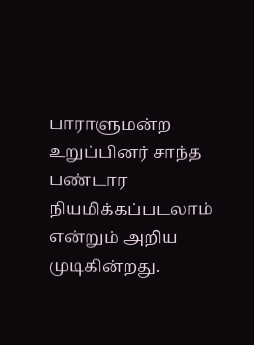பாராளுமன்ற உறுப்பினர் சாந்த பண்டார நியமிக்கப்படலாம் என்றும் அறிய முடிகின்றது.